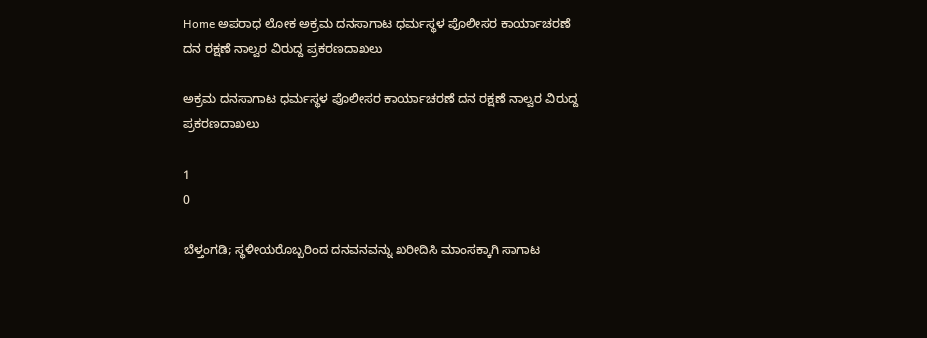Home ಅಪರಾಧ ಲೋಕ ಅಕ್ರಮ ದನಸಾಗಾಟ ಧರ್ಮಸ್ಥಳ ಪೊಲೀಸರ ಕಾರ್ಯಾಚರಣೆ ದನ ರಕ್ಷಣೆ ನಾಲ್ವರ ವಿರುದ್ದ ಪ್ರಕರಣ‌ದಾಖಲು

ಅಕ್ರಮ ದನಸಾಗಾಟ ಧರ್ಮಸ್ಥಳ ಪೊಲೀಸರ ಕಾರ್ಯಾಚರಣೆ ದನ ರಕ್ಷಣೆ ನಾಲ್ವರ ವಿರುದ್ದ ಪ್ರಕರಣ‌ದಾಖಲು

1
0

ಬೆಳ್ತಂಗಡಿ; ಸ್ಥಳೀಯರೊಬ್ಬರಿಂದ ದನವನವನ್ನು ಖರೀದಿಸಿ ಮಾಂಸಕ್ಕಾಗಿ ಸಾಗಾಟ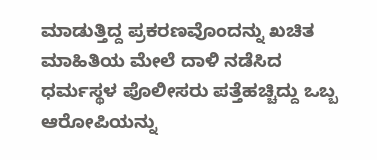ಮಾಡುತ್ತಿದ್ದ ಪ್ರಕರಣವೊಂದನ್ನು ಖಚಿತ ಮಾಹಿತಿಯ ಮೇಲೆ ದಾಳಿ ನಡೆಸಿದ ಧರ್ಮಸ್ಥಳ ಪೊಲೀಸರು ಪತ್ತೆಹಚ್ಚಿದ್ದು ಒಬ್ಬ ಆರೋಪಿಯನ್ನು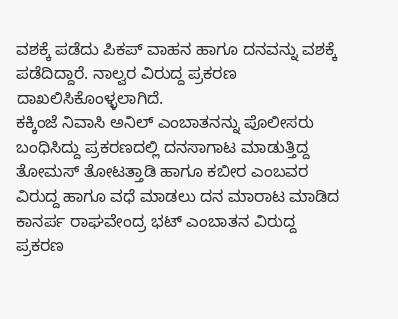ವಶಕ್ಕೆ ಪಡೆದು ಪಿಕಪ್ ವಾಹನ ಹಾಗೂ ದನವನ್ನು ವಶಕ್ಕೆ ಪಡೆದಿದ್ದಾರೆ. ನಾಲ್ವರ ವಿರುದ್ದ ಪ್ರಕರಣ ದಾಖಲಿಸಿಕೊಂಳ್ಳಲಾಗಿದೆ.
ಕಕ್ಕಿಂಜೆ ನಿವಾಸಿ ಅನಿಲ್ ಎಂಬಾತನನ್ನು ಪೊಲೀಸರು ಬಂಧಿಸಿದ್ದು ಪ್ರಕರಣದಲ್ಲಿ ದನಸಾಗಾಟ ಮಾಡುತ್ತಿದ್ದ ತೋಮಸ್ ತೋಟತ್ತಾಡಿ ಹಾಗೂ ಕಬೀರ ಎಂಬವರ ವಿರುದ್ದ ಹಾಗೂ ವಧೆ ಮಾಡಲು ದನ ಮಾರಾಟ ಮಾಡಿದ ಕಾನರ್ಪ ರಾಘವೇಂದ್ರ ಭಟ್ ಎಂಬಾತನ ವಿರುದ್ದ ಪ್ರಕರಣ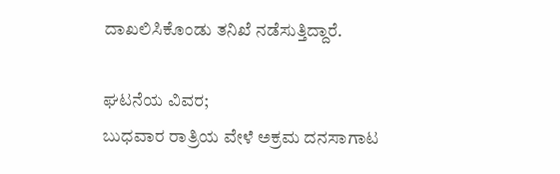ದಾಖಲಿಸಿಕೊಂಡು ತನಿಖೆ ನಡೆಸುತ್ತಿದ್ದಾರೆ.

ಘಟನೆಯ ವಿವರ;
ಬುಧವಾರ ರಾತ್ರಿಯ ವೇಳೆ ಅಕ್ರಮ ದನಸಾಗಾಟ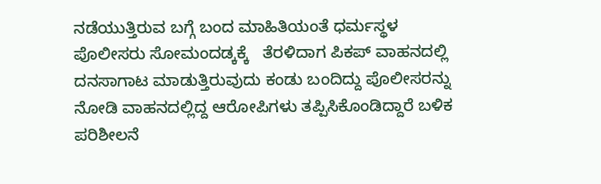ನಡೆಯುತ್ತಿರುವ ಬಗ್ಗೆ ಬಂದ ಮಾಹಿತಿಯಂತೆ ಧರ್ಮಸ್ಥಳ ಪೊಲೀಸರು ಸೋಮಂದಡ್ಕಕ್ಕೆ   ತೆರಳಿದಾಗ ಪಿಕಪ್ ವಾಹನದಲ್ಲಿ ದನಸಾಗಾಟ ಮಾಡುತ್ತಿರುವುದು ಕಂಡು ಬಂದಿದ್ದು ಪೊಲೀಸರನ್ನು ನೋಡಿ ವಾಹನದಲ್ಲಿದ್ದ ಆರೋಪಿಗಳು ತಪ್ಪಿಸಿಕೊಂಡಿದ್ದಾರೆ ಬಳಿಕ ಪರಿಶೀಲನೆ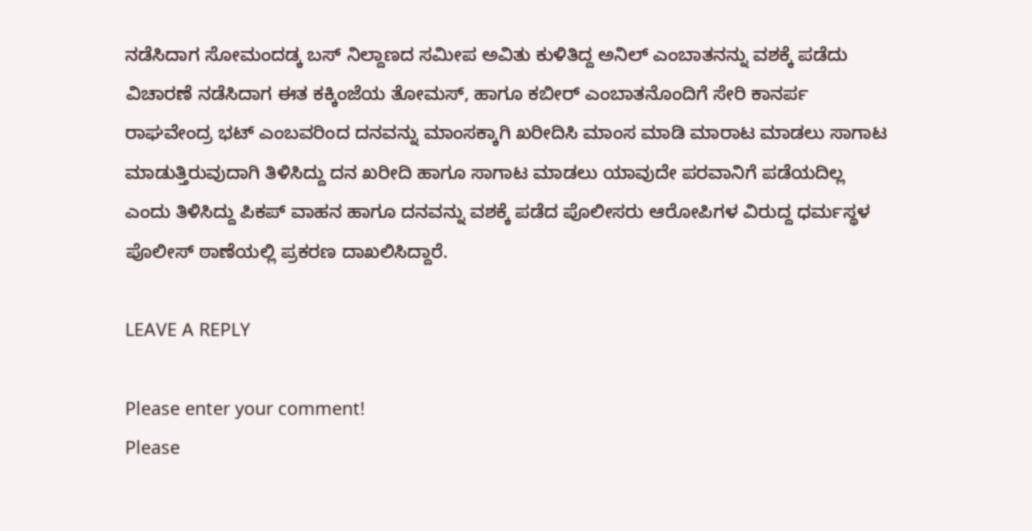ನಡೆಸಿದಾಗ ಸೋಮಂದಡ್ಕ ಬಸ್ ನಿಲ್ದಾಣದ ಸಮೀಪ ಅವಿತು ಕುಳಿತಿದ್ದ ಅನಿಲ್ ಎಂಬಾತನನ್ನು ವಶಕ್ಕೆ ಪಡೆದು ವಿಚಾರಣೆ ನಡೆಸಿದಾಗ ಈತ ಕಕ್ಕಿಂಜೆಯ ತೋಮಸ್, ಹಾಗೂ ಕಬೀರ್ ಎಂಬಾತನೊಂದಿಗೆ ಸೇರಿ ಕಾನರ್ಪ ರಾಘವೇಂದ್ರ ಭಟ್ ಎಂಬವರಿಂದ ದನವನ್ನು ಮಾಂಸಕ್ಕಾಗಿ ಖರೀದಿಸಿ ಮಾಂಸ ಮಾಡಿ ಮಾರಾಟ ಮಾಡಲು ಸಾಗಾಟ ಮಾಡುತ್ತಿರುವುದಾಗಿ ತಿಳಿಸಿದ್ದು ದನ ಖರೀದಿ ಹಾಗೂ ಸಾಗಾಟ ಮಾಡಲು ಯಾವುದೇ ಪರವಾನಿಗೆ ಪಡೆಯದಿಲ್ಲ ಎಂದು ತಿಳಿಸಿದ್ದು ಪಿಕಪ್ ವಾಹನ ಹಾಗೂ ದನವನ್ನು ವಶಕ್ಕೆ ಪಡೆದ ಪೊಲೀಸರು ಆರೋಪಿಗಳ ವಿರುದ್ದ ಧರ್ಮಸ್ಥಳ ಪೊಲೀಸ್ ಠಾಣೆಯಲ್ಲಿ ಪ್ರಕರಣ‌ ದಾಖಲಿಸಿದ್ದಾರೆ.

LEAVE A REPLY

Please enter your comment!
Please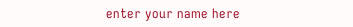enter your name here